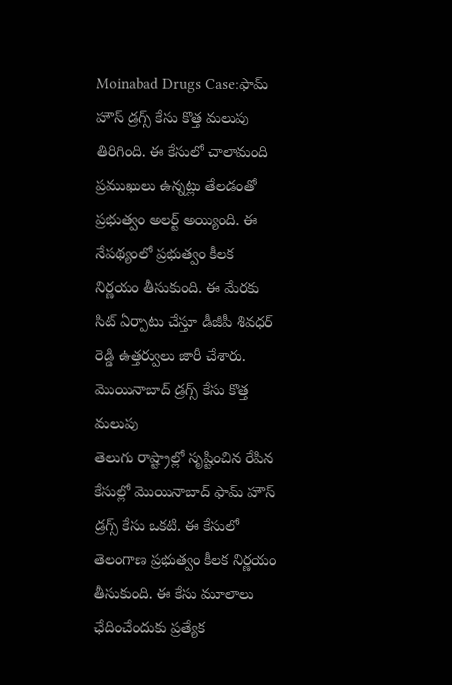Moinabad Drugs Case:ఫామ్ హౌస్ డ్రగ్స్ కేసు కొత్త మలుపు తిరిగింది. ఈ కేసులో చాలామంది ప్రముఖులు ఉన్నట్లు తేలడంతో ప్రభుత్వం అలర్ట్ అయ్యింది. ఈ నేపథ్యంలో ప్రభుత్వం కీలక నిర్ణయం తీసుకుంది. ఈ మేరకు సిట్ ఏర్పాటు చేస్తూ డీజీపీ శివధర్ రెడ్డి ఉత్తర్వులు జారీ చేశారు.
మొయినాబాద్ డ్రగ్స్ కేసు కొత్త మలుపు
తెలుగు రాష్ట్రాల్లో సృష్టించిన రేపిన కేసుల్లో మొయినాబాద్ ఫామ్ హౌస్ డ్రగ్స్ కేసు ఒకటి. ఈ కేసులో తెలంగాణ ప్రభుత్వం కీలక నిర్ణయం తీసుకుంది. ఈ కేసు మూలాలు ఛేదించేందుకు ప్రత్యేక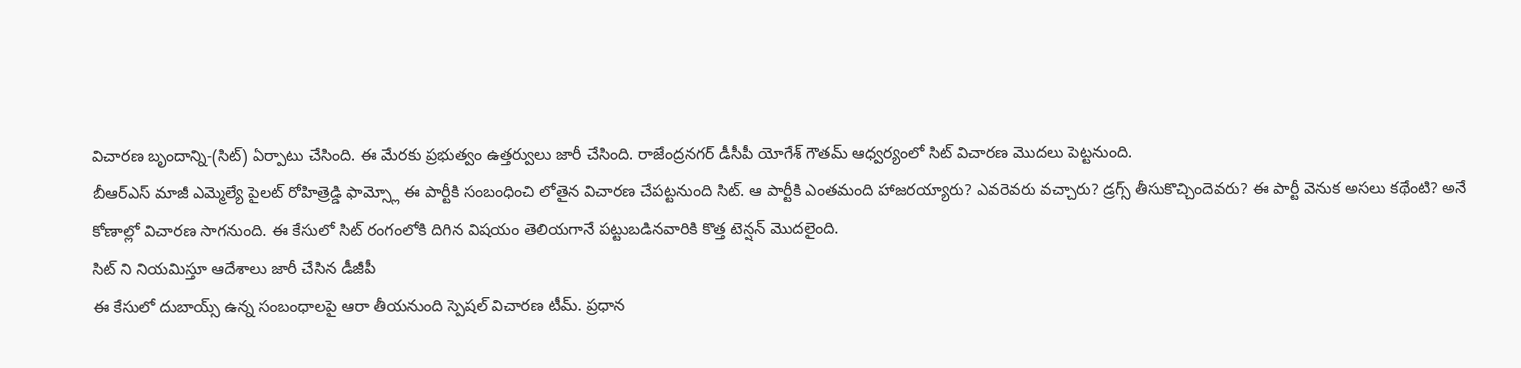విచారణ బృందాన్ని-(సిట్) ఏర్పాటు చేసింది. ఈ మేరకు ప్రభుత్వం ఉత్తర్వులు జారీ చేసింది. రాజేంద్రనగర్ డీసీపీ యోగేశ్ గౌతమ్ ఆధ్వర్యంలో సిట్ విచారణ మొదలు పెట్టనుంది.
బీఆర్ఎస్ మాజీ ఎమ్మెల్యే పైలట్ రోహిత్రెడ్డి ఫామ్స్లో ఈ పార్టీకి సంబంధించి లోతైన విచారణ చేపట్టనుంది సిట్. ఆ పార్టీకి ఎంతమంది హాజరయ్యారు? ఎవరెవరు వచ్చారు? డ్రగ్స్ తీసుకొచ్చిందెవరు? ఈ పార్టీ వెనుక అసలు కథేంటి? అనే కోణాల్లో విచారణ సాగనుంది. ఈ కేసులో సిట్ రంగంలోకి దిగిన విషయం తెలియగానే పట్టుబడినవారికి కొత్త టెన్షన్ మొదలైంది.
సిట్ ని నియమిస్తూ ఆదేశాలు జారీ చేసిన డీజీపీ
ఈ కేసులో దుబాయ్స్ ఉన్న సంబంధాలపై ఆరా తీయనుంది స్పెషల్ విచారణ టీమ్. ప్రధాన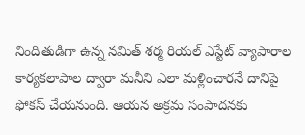నిందితుడిగా ఉన్న నమిత్ శర్మ రియల్ ఎస్టేట్ వ్యాపారాల కార్యకలాపాల ద్వారా మనీని ఎలా మళ్లించారనే దానిపై ఫోకస్ చేయనుంది. ఆయన అక్రమ సంపాదనకు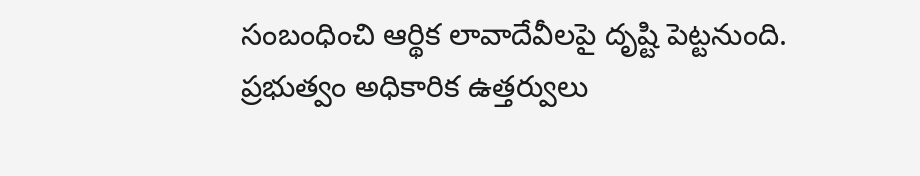సంబంధించి ఆర్థిక లావాదేవీలపై దృష్టి పెట్టనుంది. ప్రభుత్వం అధికారిక ఉత్తర్వులు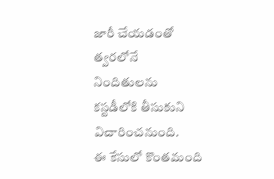జారీ చేయడంతో త్వరలోనే నిందితులను కస్టడీలోకి తీసుకుని విచారించనుంది.
ఈ కేసులో కొంతమంది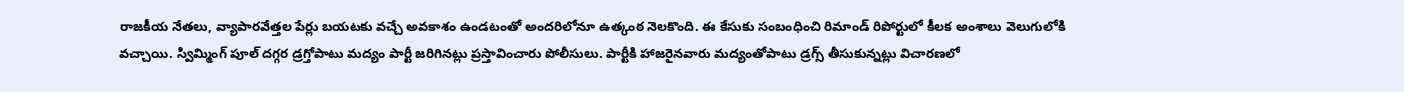రాజకీయ నేతలు, వ్యాపారవేత్తల పేర్లు బయటకు వచ్చే అవకాశం ఉండటంతో అందరిలోనూ ఉత్కంఠ నెలకొంది. ఈ కేసుకు సంబంధించి రిమాండ్ రిపోర్టులో కీలక అంశాలు వెలుగులోకి వచ్చాయి. స్విమ్మింగ్ పూల్ దగ్గర డ్రగ్తోపాటు మద్యం పార్టీ జరిగినట్లు ప్రస్తావించారు పోలీసులు. పార్టీకి హాజరైనవారు మద్యంతోపాటు డ్రగ్స్ తీసుకున్నట్లు విచారణలో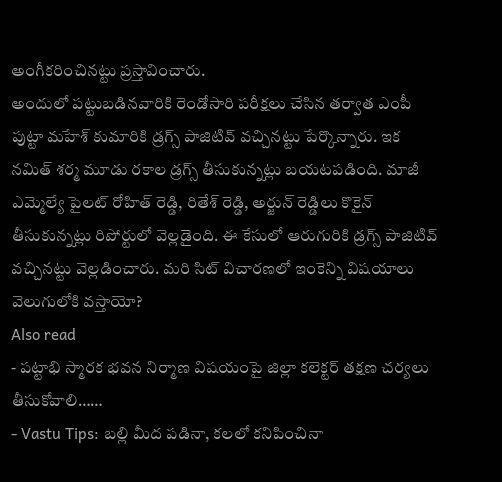అంగీకరించినట్టు ప్రస్తావించారు.
అందులో పట్టుబడినవారికి రెండోసారి పరీక్షలు చేసిన తర్వాత ఎంపీ పుట్టా మహేశ్ కుమారికి డ్రగ్స్ పాజిటివ్ వచ్చినట్టు పేర్కొన్నారు. ఇక నమిత్ శర్మ మూడు రకాల డ్రగ్స్ తీసుకున్నట్లు బయటపడింది. మాజీ ఎమ్మెల్యే పైలట్ రోహిత్ రెడ్డి, రితేశ్ రెడ్డి, అర్జున్ రెడ్డిలు కొకైన్ తీసుకున్నట్లు రిపోర్టులో వెల్లడైంది. ఈ కేసులో ఆరుగురికి డ్రగ్స్ పాజిటివ్ వచ్చినట్టు వెల్లడించారు. మరి సిట్ విచారణలో ఇంకెన్ని విషయాలు వెలుగులోకి వస్తాయో?
Also read
- పట్టాభి స్మారక భవన నిర్మాణ విషయంపై జిల్లా కలెక్టర్ తక్షణ చర్యలు తీసుకోవాలి……
- Vastu Tips: బల్లి మీద పడినా, కలలో కనిపించినా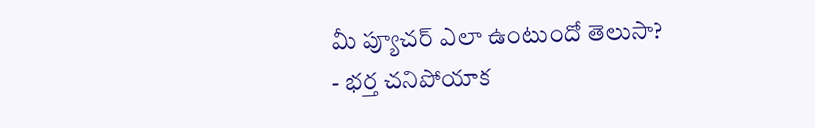మీ ప్యూచర్ ఎలా ఉంటుందో తెలుసా?
- భర్త చనిపోయాక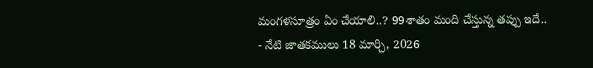మంగళసూత్రం ఏం చేయాలి..? 99శాతం మంది చేస్తున్న తప్పు ఇదే..
- నేటి జాతకములు 18 మార్చి, 2026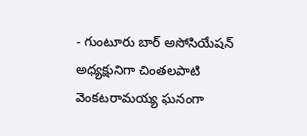- గుంటూరు బార్ అసోసియేషన్ అధ్యక్షునిగా చింతలపాటి వెంకటరామయ్య ఘనంగా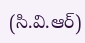(సి.వి.ఆర్)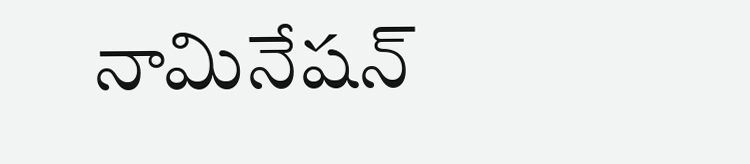నామినేషన్